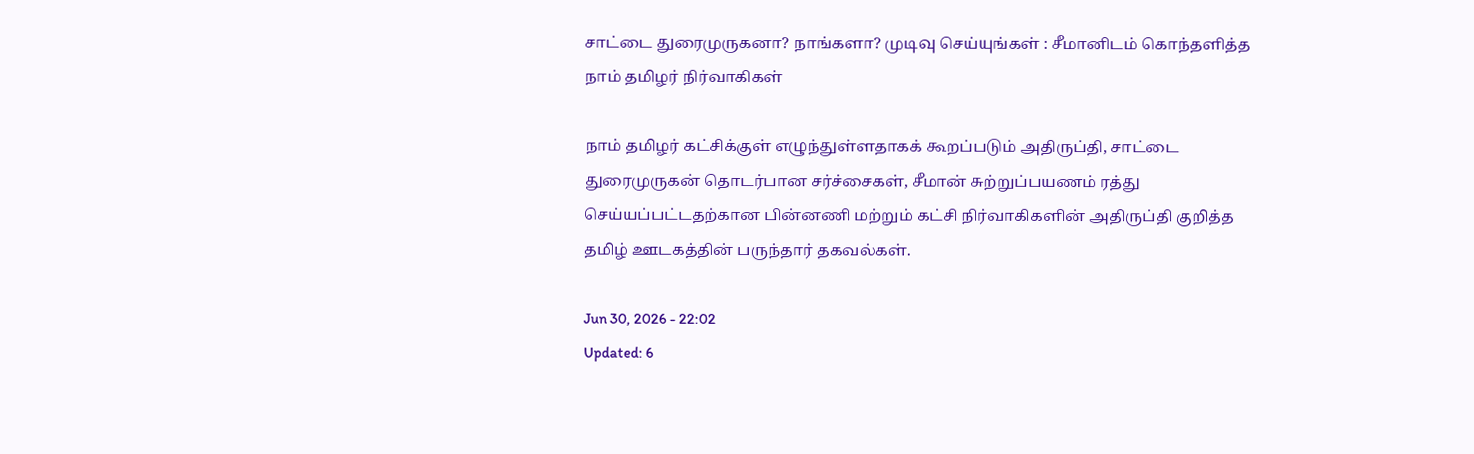சாட்டை துரைமுருகனா? நாங்களா? முடிவு செய்யுங்கள் : சீமானிடம் கொந்தளித்த நாம் தமிழர் நிர்வாகிகள்

நாம் தமிழர் கட்சிக்குள் எழுந்துள்ளதாகக் கூறப்படும் அதிருப்தி, சாட்டை துரைமுருகன் தொடர்பான சர்ச்சைகள், சீமான் சுற்றுப்பயணம் ரத்து செய்யப்பட்டதற்கான பின்னணி மற்றும் கட்சி நிர்வாகிகளின் அதிருப்தி குறித்த தமிழ் ஊடகத்தின் பருந்தார் தகவல்கள்.

Jun 30, 2026 - 22:02
Updated: 6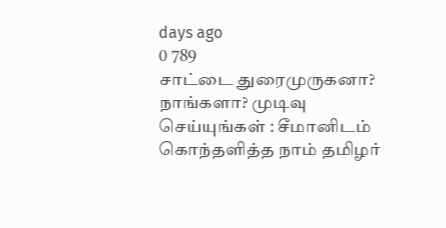days ago
0 789
சாட்டை துரைமுருகனா? நாங்களா? முடிவு செய்யுங்கள் : சீமானிடம் கொந்தளித்த நாம் தமிழர்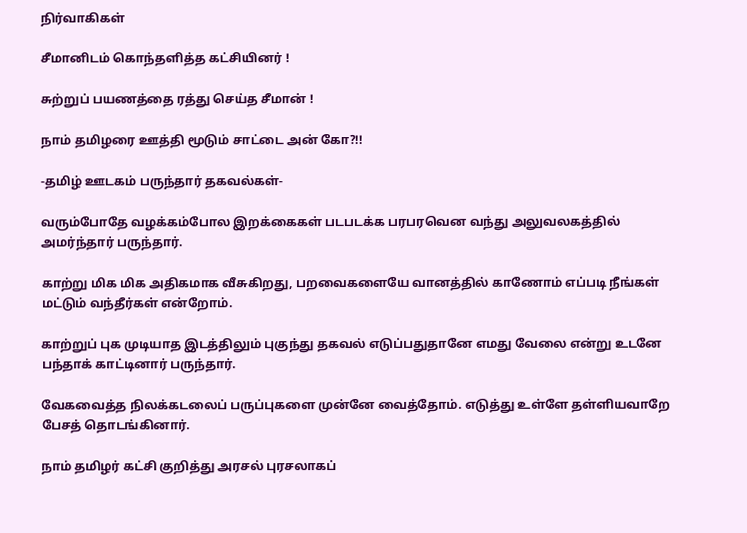நிர்வாகிகள்

சீமானிடம் கொந்தளித்த கட்சியினர் !

சுற்றுப் பயணத்தை ரத்து செய்த சீமான் !

நாம் தமிழரை ஊத்தி மூடும் சாட்டை அன் கோ?!!

-தமிழ் ஊடகம் பருந்தார் தகவல்கள்-

வரும்போதே வழக்கம்போல இறக்கைகள் படபடக்க பரபரவென வந்து அலுவலகத்தில் அமர்ந்தார் பருந்தார்.

காற்று மிக மிக அதிகமாக வீசுகிறது, பறவைகளையே வானத்தில் காணோம் எப்படி நீங்கள் மட்டும் வந்தீர்கள் என்றோம்.

காற்றுப் புக முடியாத இடத்திலும் புகுந்து தகவல் எடுப்பதுதானே எமது வேலை என்று உடனே பந்தாக் காட்டினார் பருந்தார்.

வேகவைத்த நிலக்கடலைப் பருப்புகளை முன்னே வைத்தோம். எடுத்து உள்ளே தள்ளியவாறே பேசத் தொடங்கினார்.

நாம் தமிழர் கட்சி குறித்து அரசல் புரசலாகப்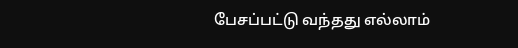பேசப்பட்டு வந்தது எல்லாம்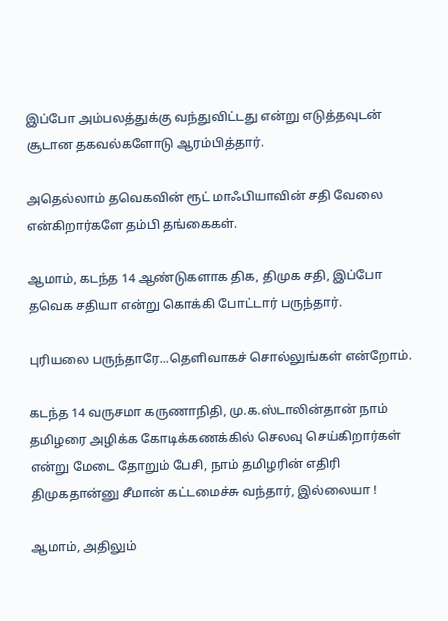இப்போ அம்பலத்துக்கு வந்துவிட்டது என்று எடுத்தவுடன் சூடான தகவல்களோடு ஆரம்பித்தார்.

அதெல்லாம் தவெகவின் ரூட் மாஃபியாவின் சதி வேலை என்கிறார்களே தம்பி தங்கைகள்.

ஆமாம், கடந்த 14 ஆண்டுகளாக திக, திமுக சதி, இப்போ தவெக சதியா என்று கொக்கி போட்டார் பருந்தார்.

புரியலை பருந்தாரே...தெளிவாகச் சொல்லுங்கள் என்றோம்.

கடந்த 14 வருசமா கருணாநிதி, மு.க.ஸ்டாலின்தான் நாம் தமிழரை அழிக்க கோடிக்கணக்கில் செலவு செய்கிறார்கள் என்று மேடை தோறும் பேசி, நாம் தமிழரின் எதிரி திமுகதான்னு சீமான் கட்டமைச்சு வந்தார், இல்லையா !

ஆமாம், அதிலும்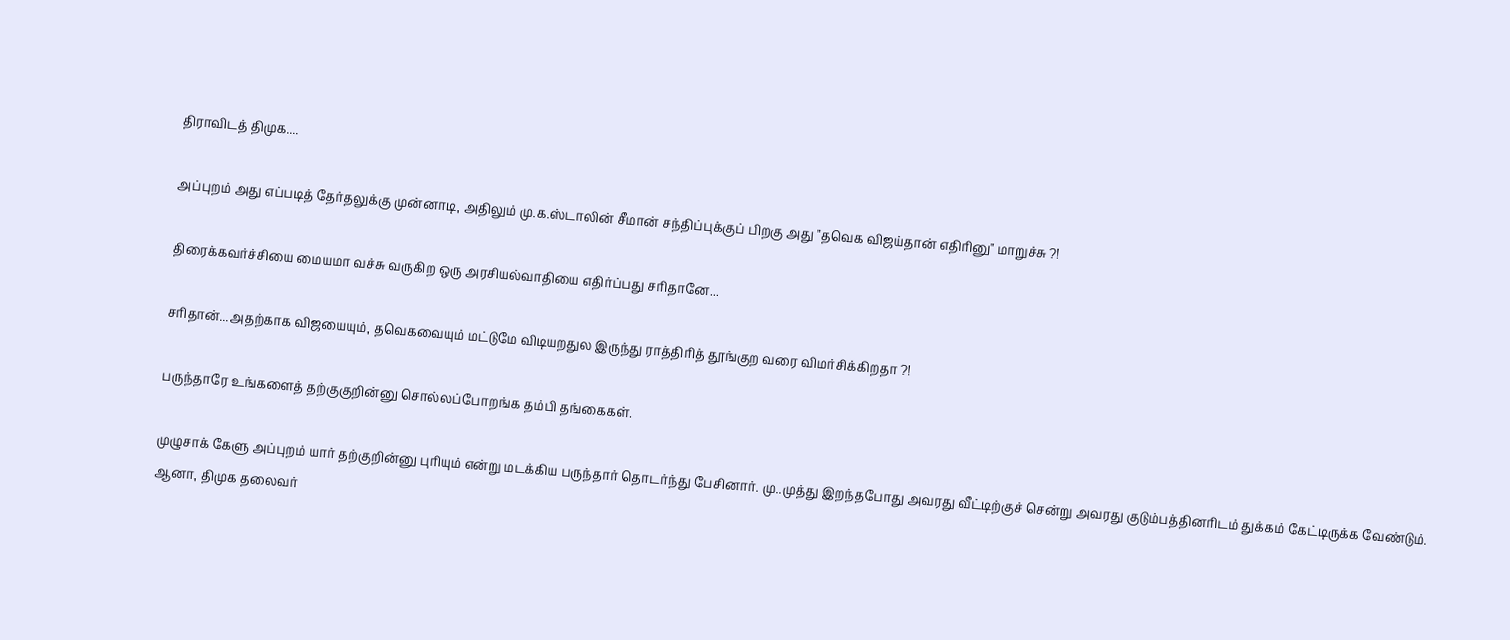திராவிடத் திமுக....

அப்புறம் அது எப்படித் தேர்தலுக்கு முன்னாடி, அதிலும் மு.க.ஸ்டாலின் சீமான் சந்திப்புக்குப் பிறகு அது "தவெக விஜய்தான் எதிரினு" மாறுச்சு ?!

திரைக்கவர்ச்சியை மையமா வச்சு வருகிற ஒரு அரசியல்வாதியை எதிர்ப்பது சரிதானே...

சரிதான்...அதற்காக விஜயையும், தவெகவையும் மட்டுமே விடியறதுல இருந்து ராத்திரித் தூங்குற வரை விமர்சிக்கிறதா ?!

பருந்தாரே உங்களைத் தற்குகுறின்னு சொல்லப்போறங்க தம்பி தங்கைகள்.

முழுசாக் கேளு அப்புறம் யார் தற்குறின்னு புரியும் என்று மடக்கிய பருந்தார் தொடர்ந்து பேசினார். மு..முத்து இறந்தபோது அவரது வீட்டிற்குச் சென்று அவரது குடும்பத்தினரிடம் துக்கம் கேட்டிருக்க வேண்டும். ஆனா, திமுக தலைவர்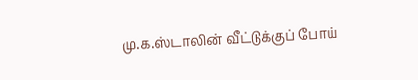மு.க.ஸ்டாலின் வீட்டுக்குப் போய்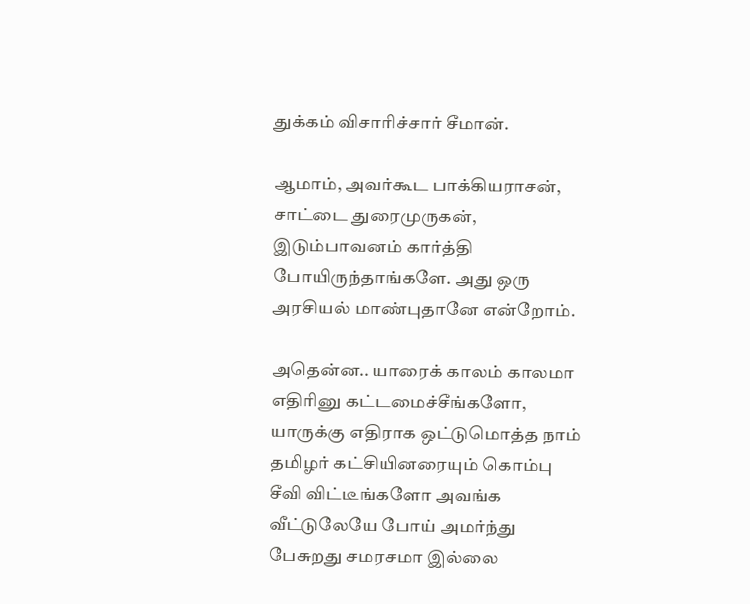துக்கம் விசாரிச்சார் சீமான்.

ஆமாம், அவர்கூட பாக்கியராசன், சாட்டை துரைமுருகன், இடும்பாவனம் கார்த்தி போயிருந்தாங்களே. அது ஒரு அரசியல் மாண்புதானே என்றோம்.

அதென்ன.. யாரைக் காலம் காலமா எதிரினு கட்டமைச்சீங்களோ, யாருக்கு எதிராக ஒட்டுமொத்த நாம் தமிழர் கட்சியினரையும் கொம்பு சீவி விட்டீங்களோ அவங்க வீட்டுலேயே போய் அமர்ந்து பேசுறது சமரசமா இல்லை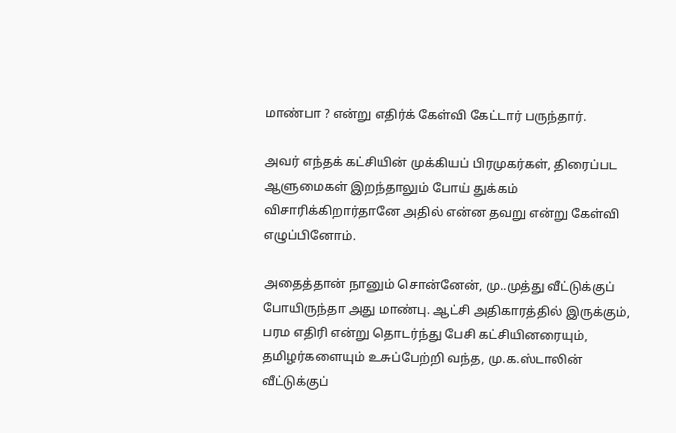மாண்பா ? என்று எதிர்க் கேள்வி கேட்டார் பருந்தார்.

அவர் எந்தக் கட்சியின் முக்கியப் பிரமுகர்கள், திரைப்பட ஆளுமைகள் இறந்தாலும் போய் துக்கம் விசாரிக்கிறார்தானே அதில் என்ன தவறு என்று கேள்வி எழுப்பினோம்.

அதைத்தான் நானும் சொன்னேன், மு..முத்து வீட்டுக்குப் போயிருந்தா அது மாண்பு. ஆட்சி அதிகாரத்தில் இருக்கும், பரம எதிரி என்று தொடர்ந்து பேசி கட்சியினரையும், தமிழர்களையும் உசுப்பேற்றி வந்த, மு.க.ஸ்டாலின் வீட்டுக்குப்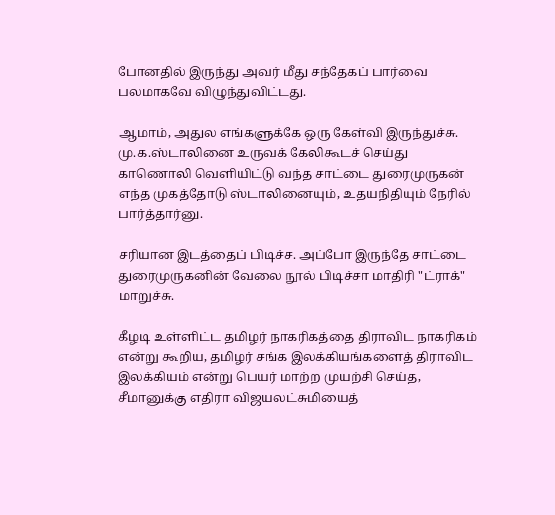போனதில் இருந்து அவர் மீது சந்தேகப் பார்வை பலமாகவே விழுந்துவிட்டது.

ஆமாம், அதுல எங்களுக்கே ஒரு கேள்வி இருந்துச்சு. மு.க.ஸ்டாலினை உருவக் கேலிகூடச் செய்து காணொலி வெளியிட்டு வந்த சாட்டை துரைமுருகன் எந்த முகத்தோடு ஸ்டாலினையும், உதயநிதியும் நேரில் பார்த்தார்னு.

சரியான இடத்தைப் பிடிச்ச. அப்போ இருந்தே சாட்டை துரைமுருகனின் வேலை நூல் பிடிச்சா மாதிரி "ட்ராக்" மாறுச்சு.

கீழடி உள்ளிட்ட தமிழர் நாகரிகத்தை திராவிட நாகரிகம் என்று கூறிய, தமிழர் சங்க இலக்கியங்களைத் திராவிட இலக்கியம் என்று பெயர் மாற்ற முயற்சி செய்த, சீமானுக்கு எதிரா விஜயலட்சுமியைத்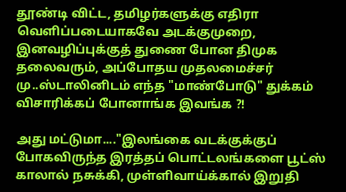தூண்டி விட்ட, தமிழர்களுக்கு எதிரா வெளிப்படையாகவே அடக்குமுறை, இனவழிப்புக்குத் துணை போன திமுக தலைவரும், அப்போதய முதலமைச்சர் மு..ஸ்டாலினிடம் எந்த "மாண்போடு" துக்கம் விசாரிக்கப் போனாங்க இவங்க ?!

அது மட்டுமா...."இலங்கை வடக்குக்குப் போகவிருந்த இரத்தப் பொட்டலங்களை பூட்ஸ் காலால் நசுக்கி, முள்ளிவாய்க்கால் இறுதி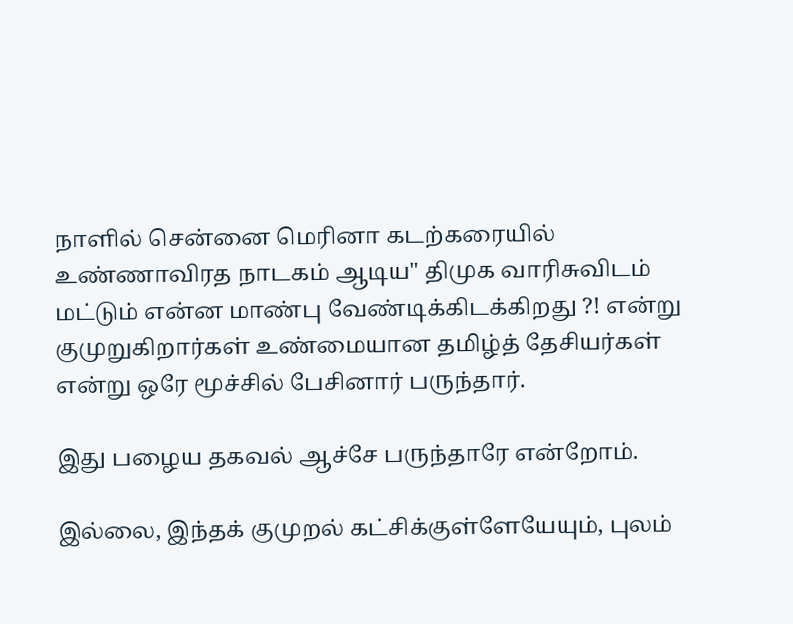நாளில் சென்னை மெரினா கடற்கரையில் உண்ணாவிரத நாடகம் ஆடிய" திமுக வாரிசுவிடம் மட்டும் என்ன மாண்பு வேண்டிக்கிடக்கிறது ?! என்று குமுறுகிறார்கள் உண்மையான தமிழ்த் தேசியர்கள் என்று ஒரே மூச்சில் பேசினார் பருந்தார்.

இது பழைய தகவல் ஆச்சே பருந்தாரே என்றோம்.

இல்லை, இந்தக் குமுறல் கட்சிக்குள்ளேயேயும், புலம்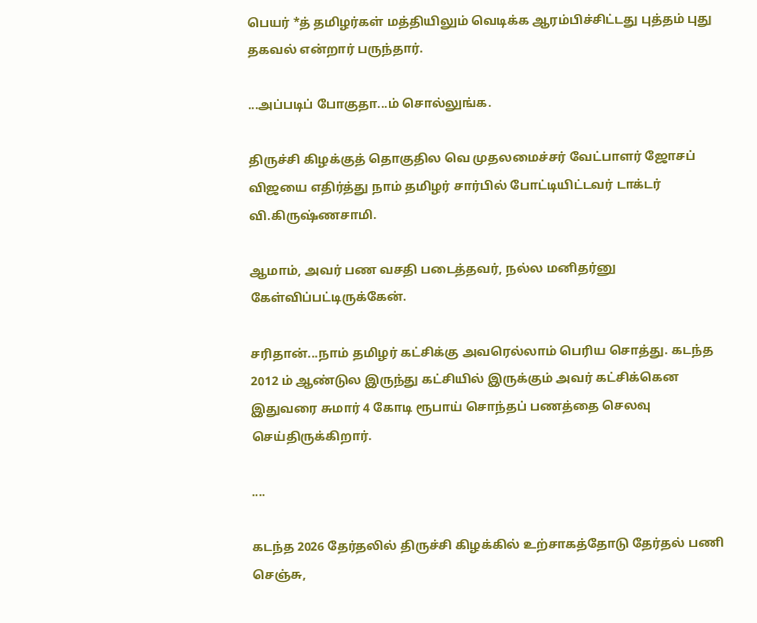பெயர் *த் தமிழர்கள் மத்தியிலும் வெடிக்க ஆரம்பிச்சிட்டது புத்தம் புது தகவல் என்றார் பருந்தார்.

...அப்படிப் போகுதா...ம் சொல்லுங்க.

திருச்சி கிழக்குத் தொகுதில வெ முதலமைச்சர் வேட்பாளர் ஜோசப் விஜயை எதிர்த்து நாம் தமிழர் சார்பில் போட்டியிட்டவர் டாக்டர் வி.கிருஷ்ணசாமி.

ஆமாம், அவர் பண வசதி படைத்தவர், நல்ல மனிதர்னு கேள்விப்பட்டிருக்கேன்.

சரிதான்...நாம் தமிழர் கட்சிக்கு அவரெல்லாம் பெரிய சொத்து. கடந்த 2012 ம் ஆண்டுல இருந்து கட்சியில் இருக்கும் அவர் கட்சிக்கென இதுவரை சுமார் 4 கோடி ரூபாய் சொந்தப் பணத்தை செலவு செய்திருக்கிறார்.

....

கடந்த 2026 தேர்தலில் திருச்சி கிழக்கில் உற்சாகத்தோடு தேர்தல் பணி செஞ்சு,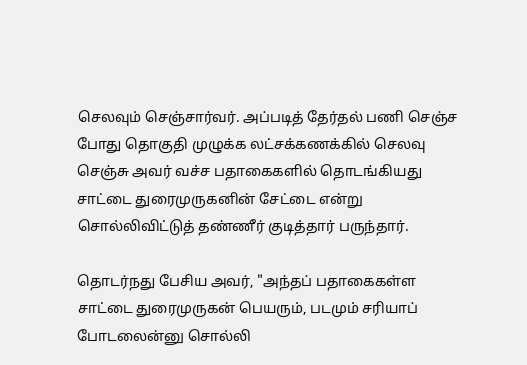செலவும் செஞ்சார்வர். அப்படித் தேர்தல் பணி செஞ்ச போது தொகுதி முழுக்க லட்சக்கணக்கில் செலவு செஞ்சு அவர் வச்ச பதாகைகளில் தொடங்கியது சாட்டை துரைமுருகனின் சேட்டை என்று சொல்லிவிட்டுத் தண்ணீர் குடித்தார் பருந்தார்.

தொடர்நது பேசிய அவர், "அந்தப் பதாகைகள்ள சாட்டை துரைமுருகன் பெயரும், படமும் சரியாப் போடலைன்னு சொல்லி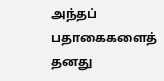அந்தப் பதாகைகளைத் தனது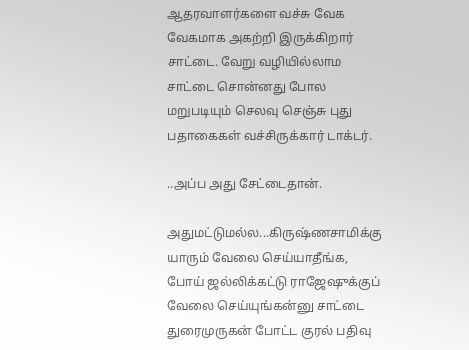ஆதரவாளர்களை வச்சு வேக வேகமாக அகற்றி இருக்கிறார் சாட்டை. வேறு வழியில்லாம சாட்டை சொன்னது போல மறுபடியும் செலவு செஞ்சு புது பதாகைகள் வச்சிருக்கார் டாக்டர்.

..அப்ப அது சேட்டைதான்.

அதுமட்டுமல்ல...கிருஷ்ணசாமிக்கு யாரும் வேலை செய்யாதீங்க, போய் ஜல்லிக்கட்டு ராஜேஷுக்குப் வேலை செய்யுங்கன்னு சாட்டை துரைமுருகன் போட்ட குரல் பதிவு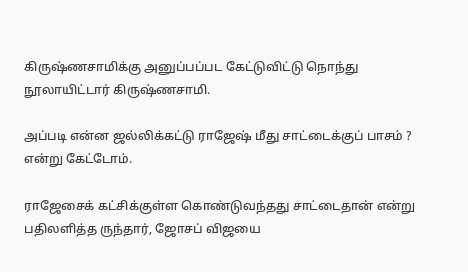கிருஷ்ணசாமிக்கு அனுப்பப்பட கேட்டுவிட்டு நொந்து நூலாயிட்டார் கிருஷ்ணசாமி.

அப்படி என்ன ஜல்லிக்கட்டு ராஜேஷ் மீது சாட்டைக்குப் பாசம் ? என்று கேட்டோம்.

ராஜேசைக் கட்சிக்குள்ள கொண்டுவந்தது சாட்டைதான் என்று பதிலளித்த ருந்தார், ஜோசப் விஜயை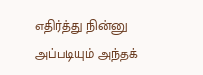எதிர்த்து நின்னு அப்படியும் அந்தக்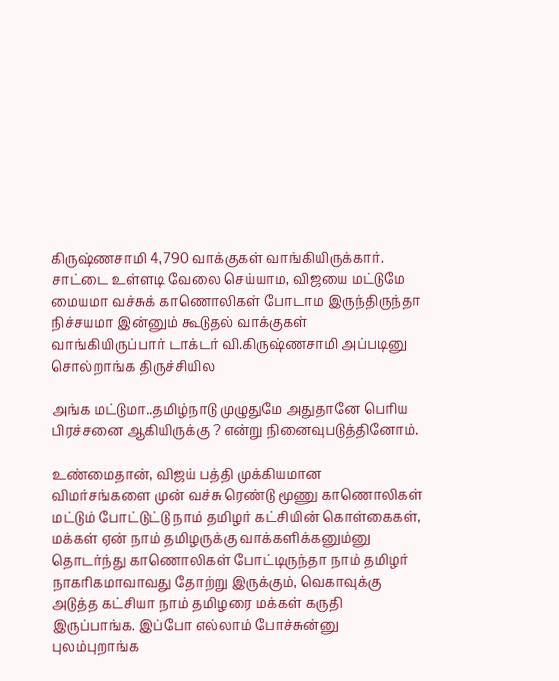கிருஷ்ணசாமி 4,790 வாக்குகள் வாங்கியிருக்கார். சாட்டை உள்ளடி வேலை செய்யாம, விஜயை மட்டுமே மையமா வச்சுக் காணொலிகள் போடாம இருந்திருந்தா நிச்சயமா இன்னும் கூடுதல் வாக்குகள் வாங்கியிருப்பார் டாக்டர் வி.கிருஷ்ணசாமி அப்படினு சொல்றாங்க திருச்சியில

அங்க மட்டுமா..தமிழ்நாடு முழுதுமே அதுதானே பெரிய பிரச்சனை ஆகியிருக்கு ? என்று நினைவுபடுத்தினோம்.

உண்மைதான், விஜய் பத்தி முக்கியமான விமர்சங்களை முன் வச்சு ரெண்டு மூணு காணொலிகள் மட்டும் போட்டுட்டு நாம் தமிழர் கட்சியின் கொள்கைகள், மக்கள் ஏன் நாம் தமிழருக்கு வாக்களிக்கனும்னு தொடர்ந்து காணொலிகள் போட்டிருந்தா நாம் தமிழர் நாகரிகமாவாவது தோற்று இருக்கும், வெகாவுக்கு அடுத்த கட்சியா நாம் தமிழரை மக்கள் கருதி இருப்பாங்க. இப்போ எல்லாம் போச்சுன்னு  புலம்புறாங்க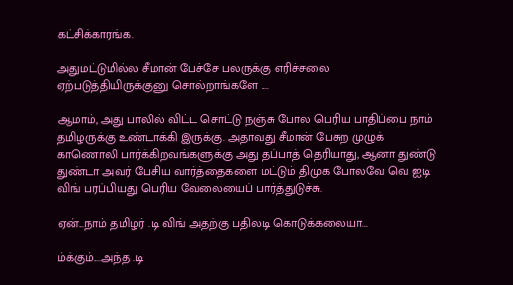கட்சிக்காரங்க.

அதுமட்டுமில்ல சீமான் பேச்சே பலருக்கு எரிச்சலை ஏற்படுத்தியிருக்குனு சொல்றாங்களே ....

ஆமாம், அது பாலில் விட்ட சொட்டு நஞ்சு போல பெரிய பாதிப்பை நாம் தமிழருக்கு உண்டாக்கி இருக்கு. அதாவது சீமான் பேசுற முழுக் காணொலி பார்க்கிறவங்களுக்கு அது தப்பாத் தெரியாது, ஆனா துண்டு துண்டா அவர் பேசிய வார்த்தைகளை மட்டும் திமுக போலவே வெ ஐடி விங் பரப்பியது பெரிய வேலையைப் பார்த்துடுச்சு.

ஏன்...நாம் தமிழர் .டி விங் அதற்கு பதிலடி கொடுக்கலையா...

ம்க்கும்....அந்த .டி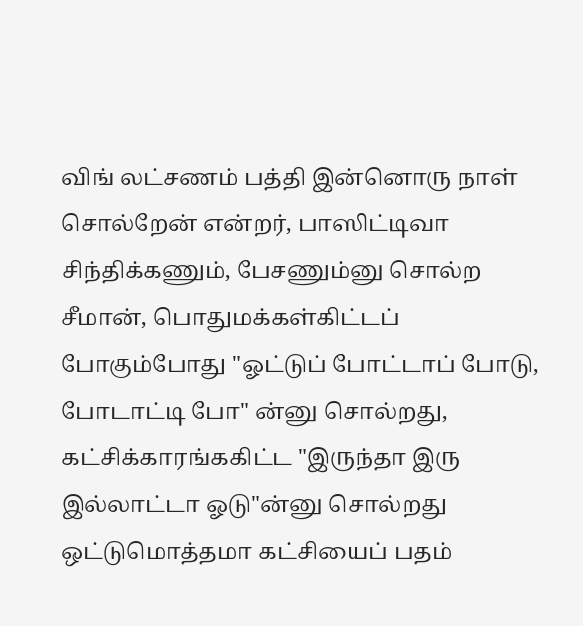விங் லட்சணம் பத்தி இன்னொரு நாள் சொல்றேன் என்றர், பாஸிட்டிவா சிந்திக்கணும், பேசணும்னு சொல்ற சீமான், பொதுமக்கள்கிட்டப் போகும்போது "ஓட்டுப் போட்டாப் போடு, போடாட்டி போ" ன்னு சொல்றது, கட்சிக்காரங்ககிட்ட "இருந்தா இரு இல்லாட்டா ஓடு"ன்னு சொல்றது ஒட்டுமொத்தமா கட்சியைப் பதம்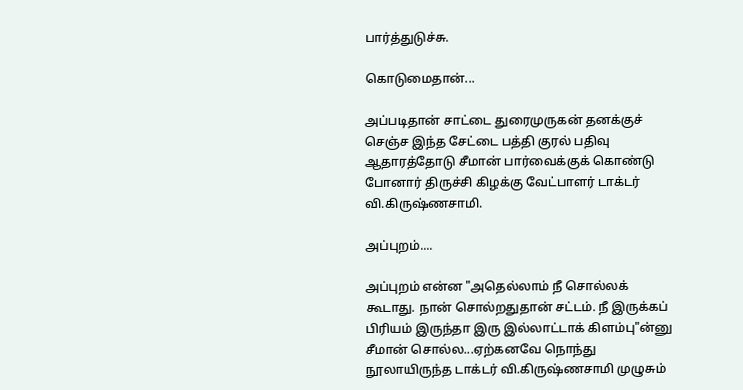பார்த்துடுச்சு.

கொடுமைதான்...

அப்படிதான் சாட்டை துரைமுருகன் தனக்குச் செஞ்ச இந்த சேட்டை பத்தி குரல் பதிவு ஆதாரத்தோடு சீமான் பார்வைக்குக் கொண்டு போனார் திருச்சி கிழக்கு வேட்பாளர் டாக்டர் வி.கிருஷ்ணசாமி.

அப்புறம்....

அப்புறம் என்ன "அதெல்லாம் நீ சொல்லக் கூடாது. நான் சொல்றதுதான் சட்டம். நீ இருக்கப் பிரியம் இருந்தா இரு இல்லாட்டாக் கிளம்பு"ன்னு சீமான் சொல்ல...ஏற்கனவே நொந்து நூலாயிருந்த டாக்டர் வி.கிருஷ்ணசாமி முழுசும்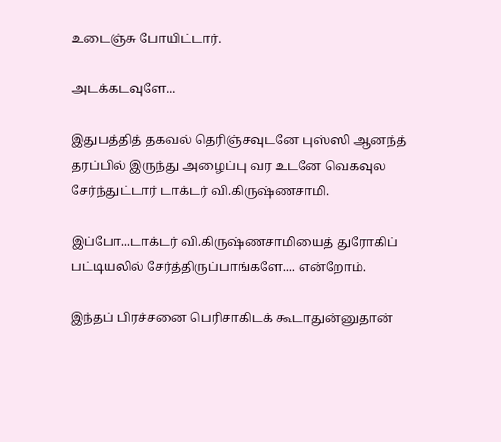உடைஞ்சு போயிட்டார்.

அடக்கடவுளே...

இதுபத்தித் தகவல் தெரிஞ்சவுடனே புஸ்ஸி ஆனந்த் தரப்பில் இருந்து அழைப்பு வர உடனே வெகவுல சேர்ந்துட்டார் டாக்டர் வி.கிருஷ்ணசாமி.

இப்போ...டாக்டர் வி.கிருஷ்ணசாமியைத் துரோகிப் பட்டியலில் சேர்த்திருப்பாங்களே.... என்றோம்.

இந்தப் பிரச்சனை பெரிசாகிடக் கூடாதுன்னுதான்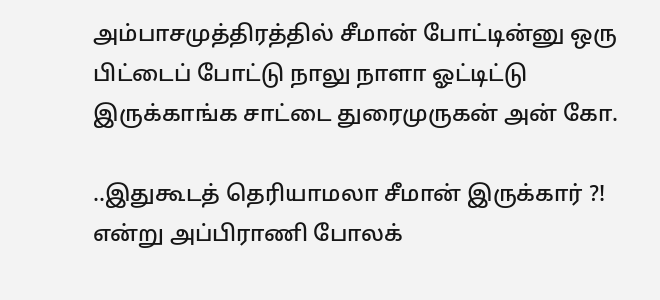அம்பாசமுத்திரத்தில் சீமான் போட்டின்னு ஒரு பிட்டைப் போட்டு நாலு நாளா ஓட்டிட்டு இருக்காங்க சாட்டை துரைமுருகன் அன் கோ.

..இதுகூடத் தெரியாமலா சீமான் இருக்கார் ?! என்று அப்பிராணி போலக்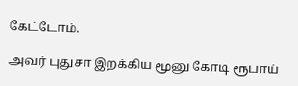கேட்டோம்.

அவர் புதுசா இறக்கிய மூனு கோடி ரூபாய்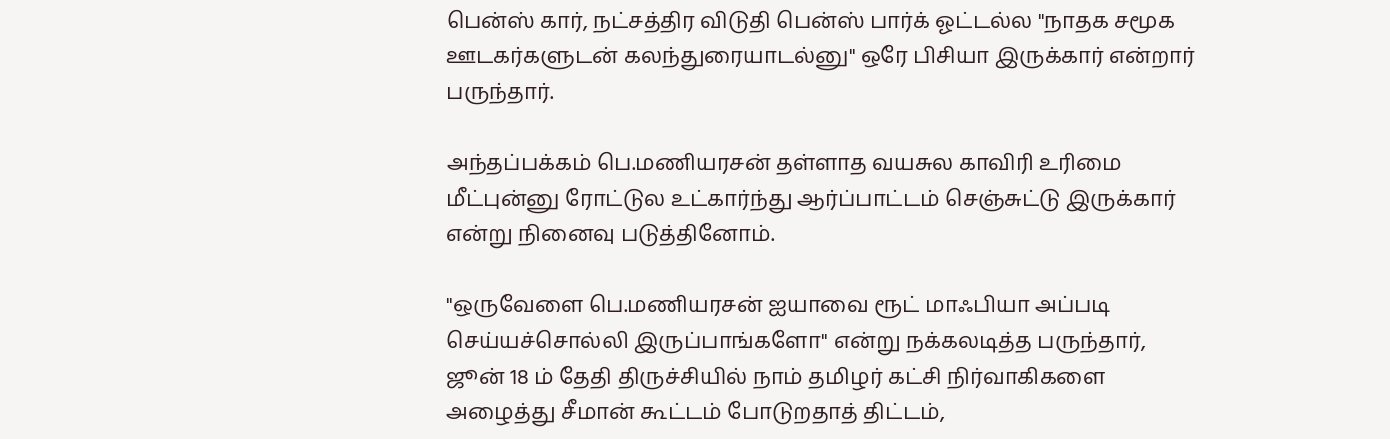பென்ஸ் கார், நட்சத்திர விடுதி பென்ஸ் பார்க் ஓட்டல்ல "நாதக சமூக ஊடகர்களுடன் கலந்துரையாடல்னு" ஒரே பிசியா இருக்கார் என்றார் பருந்தார்.

அந்தப்பக்கம் பெ.மணியரசன் தள்ளாத வயசுல காவிரி உரிமை மீட்புன்னு ரோட்டுல உட்கார்ந்து ஆர்ப்பாட்டம் செஞ்சுட்டு இருக்கார் என்று நினைவு படுத்தினோம்.

"ஒருவேளை பெ.மணியரசன் ஐயாவை ரூட் மாஃபியா அப்படி செய்யச்சொல்லி இருப்பாங்களோ" என்று நக்கலடித்த பருந்தார், ஜூன் 18 ம் தேதி திருச்சியில் நாம் தமிழர் கட்சி நிர்வாகிகளை அழைத்து சீமான் கூட்டம் போடுறதாத் திட்டம்,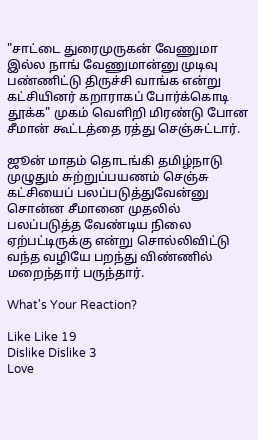"சாட்டை துரைமுருகன் வேணுமா இல்ல நாங் வேணுமான்னு முடிவு பண்ணிட்டு திருச்சி வாங்க என்று கட்சியினர் கறாராகப் போர்க்கொடி தூக்க" முகம் வெளிறி மிரண்டு போன சீமான் கூட்டத்தை ரத்து செஞ்சுட்டார்.

ஜூன் மாதம் தொடங்கி தமிழ்நாடு முழுதும் சுற்றுப்பயணம் செஞ்சு கட்சியைப் பலப்படுத்துவேன்னு சொன்ன சீமானை முதலில் பலப்படுத்த வேண்டிய நிலை ஏற்பட்டிருக்கு என்று சொல்லிவிட்டு வந்த வழியே பறந்து விண்ணில் மறைந்தார் பருந்தார்.

What's Your Reaction?

Like Like 19
Dislike Dislike 3
Love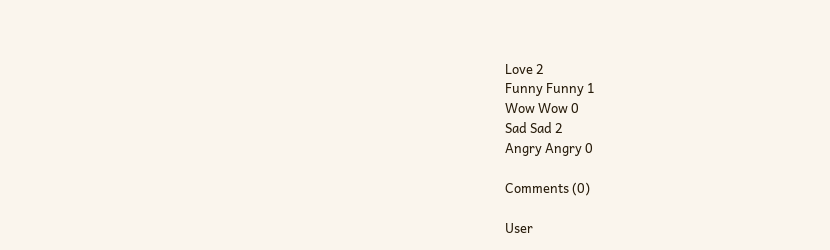Love 2
Funny Funny 1
Wow Wow 0
Sad Sad 2
Angry Angry 0

Comments (0)

User